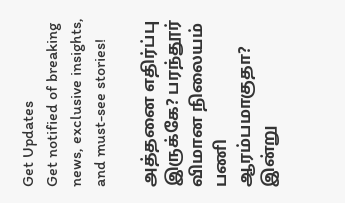Get Updates
Get notified of breaking news, exclusive insights, and must-see stories!

அத்தனை எதிர்ப்பு இருக்கே? பரந்தூர் விமான நிலையம் பணி ஆரம்பமாகுதா? இன்று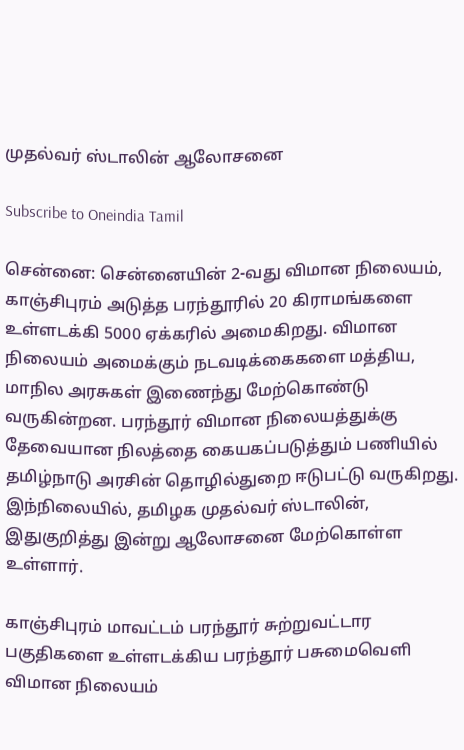முதல்வர் ஸ்டாலின் ஆலோசனை

Subscribe to Oneindia Tamil

சென்னை: சென்னையின் 2-வது விமான நிலையம், காஞ்சிபுரம் அடுத்த பரந்தூரில் 20 கிராமங்களை உள்ளடக்கி 5000 ஏக்கரில் அமைகிறது. விமான நிலையம் அமைக்கும் நடவடிக்கைகளை மத்திய, மாநில அரசுகள் இணைந்து மேற்கொண்டு வருகின்றன. பரந்தூர் விமான நிலையத்துக்கு தேவையான நிலத்தை கையகப்படுத்தும் பணியில் தமிழ்நாடு அரசின் தொழில்துறை ஈடுபட்டு வருகிறது. இந்நிலையில், தமிழக முதல்வர் ஸ்டாலின், இதுகுறித்து இன்று ஆலோசனை மேற்கொள்ள உள்ளார்.

காஞ்சிபுரம் மாவட்டம் பரந்தூர் சுற்றுவட்டார பகுதிகளை உள்ளடக்கிய பரந்தூர் பசுமைவெளி விமான நிலையம்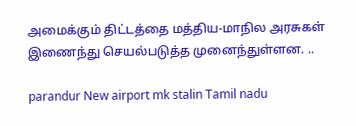அமைக்கும் திட்டத்தை மத்திய-மாநில அரசுகள் இணைந்து செயல்படுத்த முனைந்துள்ளன. ..

parandur New airport mk stalin Tamil nadu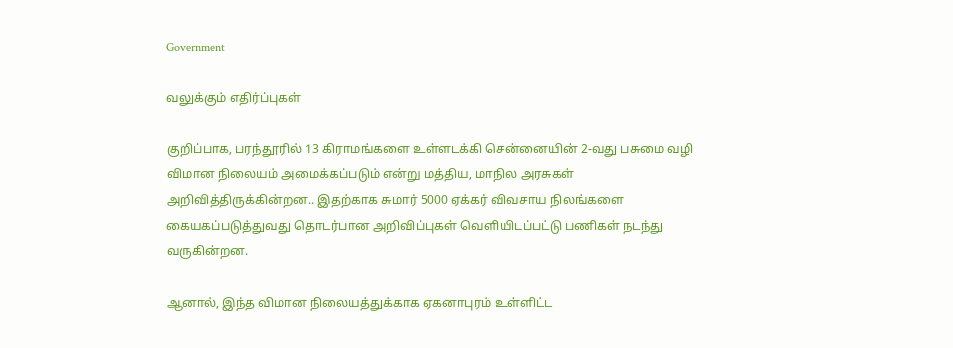Government

வலுக்கும் எதிர்ப்புகள்

குறிப்பாக, பரந்தூரில் 13 கிராமங்களை உள்ளடக்கி சென்னையின் 2-வது பசுமை வழி விமான நிலையம் அமைக்கப்படும் என்று மத்திய, மாநில அரசுகள் அறிவித்திருக்கின்றன.. இதற்காக சுமார் 5000 ஏக்கர் விவசாய நிலங்களை கையகப்படுத்துவது தொடர்பான அறிவிப்புகள் வெளியிடப்பட்டு பணிகள் நடந்து வருகின்றன.

ஆனால், இந்த விமான நிலையத்துக்காக ஏகனாபுரம் உள்ளிட்ட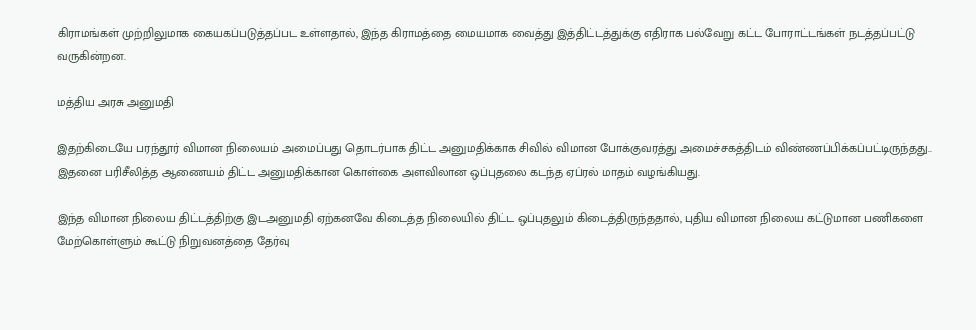கிராமங்கள் முற்றிலுமாக கையகப்படுத்தப்பட உள்ளதால், இந்த கிராமத்தை மையமாக வைத்து இத்திட்டத்துக்கு எதிராக பல்வேறு கட்ட போராட்டங்கள் நடத்தப்பட்டு வருகின்றன.

மத்திய அரசு அனுமதி

இதற்கிடையே பரந்தூர் விமான நிலையம் அமைப்பது தொடர்பாக திட்ட அனுமதிக்காக சிவில் விமான போக்குவரத்து அமைச்சகத்திடம் விண்ணப்பிக்கப்பட்டிருந்தது.. இதனை பரிசீலித்த ஆணையம் திட்ட அனுமதிக்கான கொள்கை அளவிலான ஒப்புதலை கடந்த ஏப்ரல் மாதம் வழங்கியது.

இந்த விமான நிலைய திட்டத்திற்கு இடஅனுமதி ஏற்கனவே கிடைத்த நிலையில் திட்ட ஒப்புதலும் கிடைத்திருந்ததால், புதிய விமான நிலைய கட்டுமான பணிகளை மேற்கொள்ளும் கூட்டு நிறுவனத்தை தேர்வு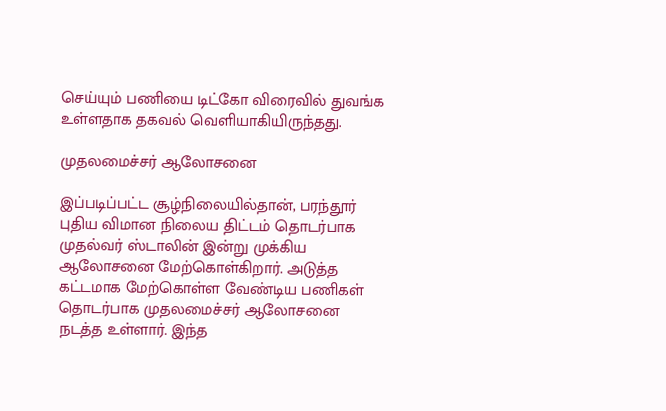செய்யும் பணியை டிட்கோ விரைவில் துவங்க உள்ளதாக தகவல் வெளியாகியிருந்தது.

முதலமைச்சர் ஆலோசனை

இப்படிப்பட்ட சூழ்நிலையில்தான், பரந்தூர் புதிய விமான நிலைய திட்டம் தொடர்பாக முதல்வர் ஸ்டாலின் இன்று முக்கிய ஆலோசனை மேற்கொள்கிறார். அடுத்த கட்டமாக மேற்கொள்ள வேண்டிய பணிகள் தொடர்பாக முதலமைச்சர் ஆலோசனை நடத்த உள்ளார். இந்த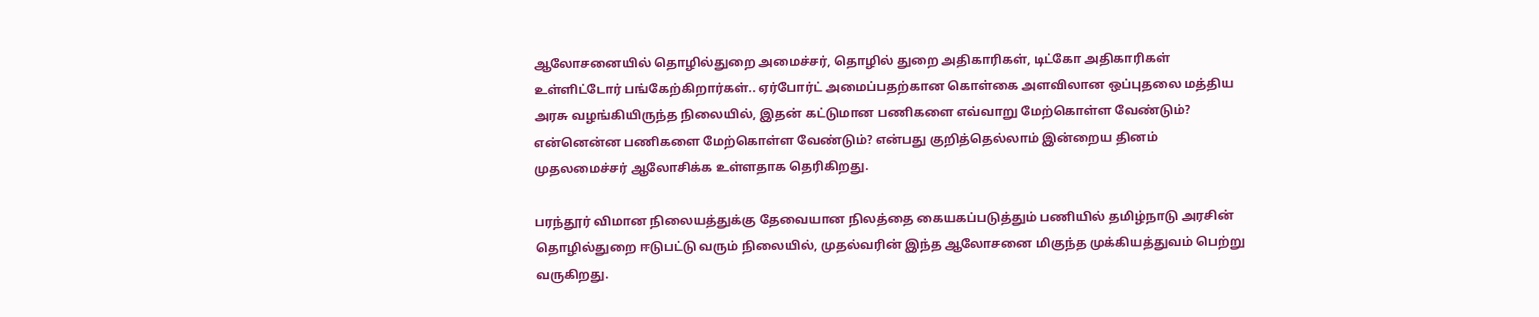ஆலோசனையில் தொழில்துறை அமைச்சர், தொழில் துறை அதிகாரிகள், டிட்கோ அதிகாரிகள் உள்ளிட்டோர் பங்கேற்கிறார்கள்.. ஏர்போர்ட் அமைப்பதற்கான கொள்கை அளவிலான ஒப்புதலை மத்திய அரசு வழங்கியிருந்த நிலையில், இதன் கட்டுமான பணிகளை எவ்வாறு மேற்கொள்ள வேண்டும்? என்னென்ன பணிகளை மேற்கொள்ள வேண்டும்? என்பது குறித்தெல்லாம் இன்றைய தினம் முதலமைச்சர் ஆலோசிக்க உள்ளதாக தெரிகிறது.

பரந்தூர் விமான நிலையத்துக்கு தேவையான நிலத்தை கையகப்படுத்தும் பணியில் தமிழ்நாடு அரசின் தொழில்துறை ஈடுபட்டு வரும் நிலையில், முதல்வரின் இந்த ஆலோசனை மிகுந்த முக்கியத்துவம் பெற்று வருகிறது.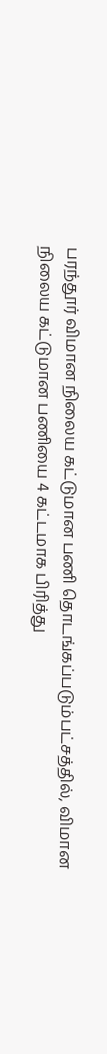பரந்தூர் விமான நிலைய கட்டுமான பணி தொடங்கப்படும்பட்சத்தில், விமான நிலைய கட்டுமான பணியை 4 கட்டமாக பிரித்து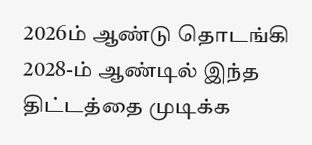2026ம் ஆண்டு தொடங்கி 2028-ம் ஆண்டில் இந்த திட்டத்தை முடிக்க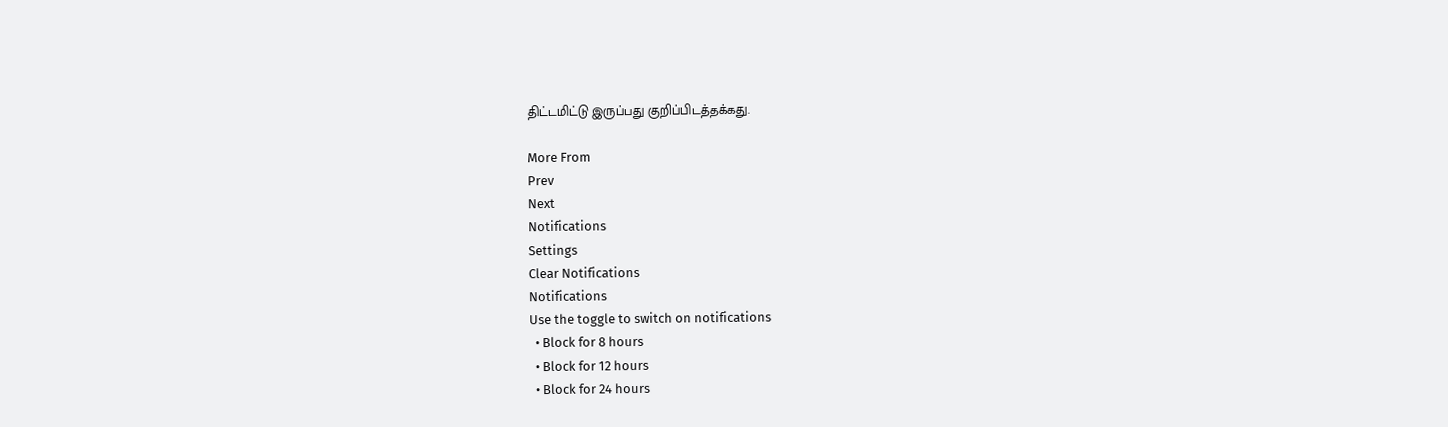திட்டமிட்டு இருப்பது குறிப்பிடத்தக்கது.

More From
Prev
Next
Notifications
Settings
Clear Notifications
Notifications
Use the toggle to switch on notifications
  • Block for 8 hours
  • Block for 12 hours
  • Block for 24 hours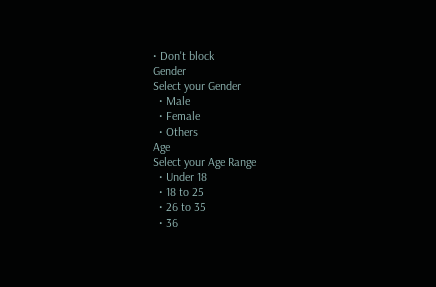• Don't block
Gender
Select your Gender
  • Male
  • Female
  • Others
Age
Select your Age Range
  • Under 18
  • 18 to 25
  • 26 to 35
  • 36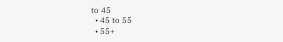to 45
  • 45 to 55
  • 55+